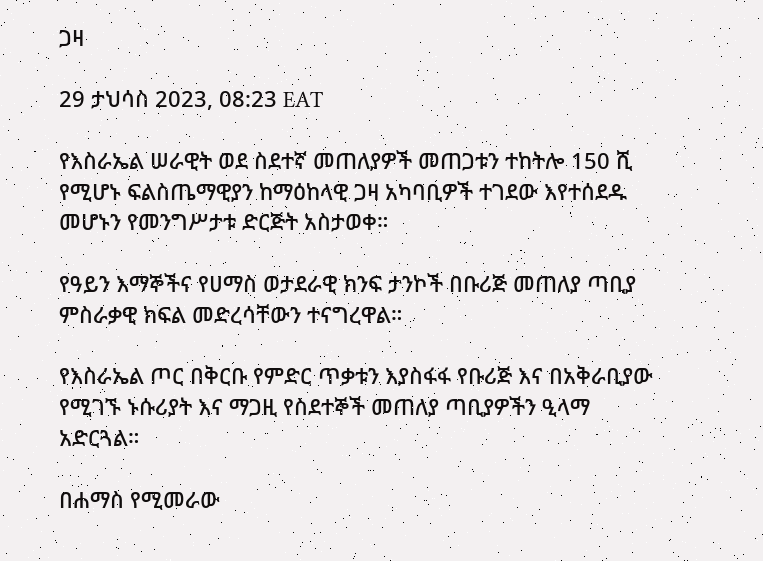ጋዛ

29 ታህሳስ 2023, 08:23 EAT

የእስራኤል ሠራዊት ወደ ስደተኛ መጠለያዎች መጠጋቱን ተከትሎ 150 ሺ የሚሆኑ ፍልስጤማዊያን ከማዕከላዊ ጋዛ አካባቢዎች ተገደው እየተሰደዱ መሆኑን የመንግሥታቱ ድርጅት አስታወቀ።

የዓይን እማኞችና የሀማስ ወታደራዊ ክንፍ ታንኮች በቡሪጅ መጠለያ ጣቢያ ምስራቃዊ ክፍል መድረሳቸውን ተናግረዋል።

የእስራኤል ጦር በቅርቡ የምድር ጥቃቱን እያስፋፋ የቡሪጅ እና በአቅራቢያው የሚገኙ ኑሱሪያት እና ማጋዚ የስደተኞች መጠለያ ጣቢያዎችን ዒላማ አድርጓል።

በሐማስ የሚመራው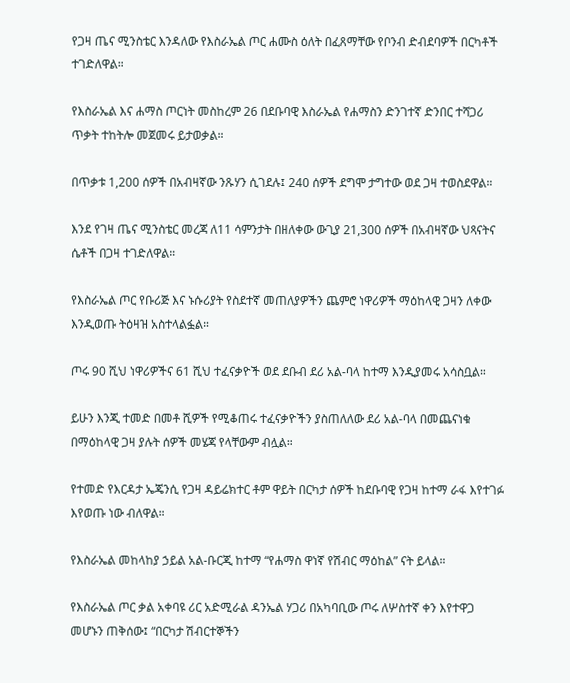የጋዛ ጤና ሚንስቴር እንዳለው የእስራኤል ጦር ሐሙስ ዕለት በፈጸማቸው የቦንብ ድብደባዎች በርካቶች ተገድለዋል።

የእስራኤል እና ሐማስ ጦርነት መስከረም 26 በደቡባዊ እስራኤል የሐማስን ድንገተኛ ድንበር ተሻጋሪ ጥቃት ተከትሎ መጀመሩ ይታወቃል።

በጥቃቱ 1,200 ሰዎች በአብዛኛው ንጹሃን ሲገደሉ፤ 240 ሰዎች ደግሞ ታግተው ወደ ጋዛ ተወስደዋል።

እንደ የገዛ ጤና ሚንስቴር መረጃ ለ11 ሳምንታት በዘለቀው ውጊያ 21,300 ሰዎች በአብዛኛው ህጻናትና ሴቶች በጋዛ ተገድለዋል።

የእስራኤል ጦር የቡሪጅ እና ኑሱሪያት የስደተኛ መጠለያዎችን ጨምሮ ነዋሪዎች ማዕከላዊ ጋዛን ለቀው እንዲወጡ ትዕዛዝ አስተላልፏል።

ጦሩ 90 ሺህ ነዋሪዎችና 61 ሺህ ተፈናቃዮች ወደ ደቡብ ደሪ አል-ባላ ከተማ እንዲያመሩ አሳስቧል።

ይሁን እንጂ ተመድ በመቶ ሺዎች የሚቆጠሩ ተፈናቃዮችን ያስጠለለው ደሪ አል-ባላ በመጨናነቁ በማዕከላዊ ጋዛ ያሉት ሰዎች መሄጃ የላቸውም ብሏል።

የተመድ የእርዳታ ኤጄንሲ የጋዛ ዳይሬክተር ቶም ዋይት በርካታ ሰዎች ከደቡባዊ የጋዛ ከተማ ራፋ እየተገፉ እየወጡ ነው ብለዋል።

የእስራኤል መከላከያ ኃይል አል-ቡርጂ ከተማ “የሐማስ ዋነኛ የሽብር ማዕከል” ናት ይላል።

የእስራኤል ጦር ቃል አቀባዩ ሪር አድሚራል ዳንኤል ሃጋሪ በአካባቢው ጦሩ ለሦስተኛ ቀን እየተዋጋ መሆኑን ጠቅሰው፤ “በርካታ ሽብርተኞችን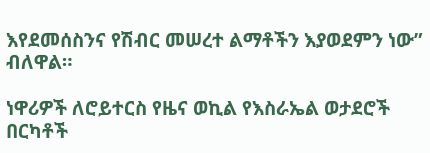እየደመሰስንና የሽብር መሠረተ ልማቶችን እያወደምን ነው” ብለዋል።

ነዋሪዎች ለሮይተርስ የዜና ወኪል የእስራኤል ወታደሮች በርካቶች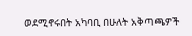ወደሚኖሩበት አካባቢ በሁለት አቅጣጫዎች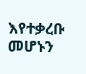እየተቃረቡ መሆኑን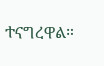ተናግረዋል።